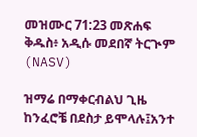መዝሙር 71:23 መጽሐፍ ቅዱስ፥ አዲሱ መደበኛ ትርጒም (NASV)

ዝማሬ በማቀርብልህ ጊዜ ከንፈሮቼ በደስታ ይሞላሉ፤አንተ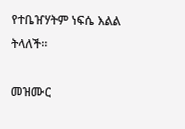የተቤዠሃትም ነፍሴ እልል ትላለች።

መዝሙር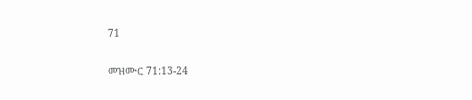71

መዝሙር 71:13-24